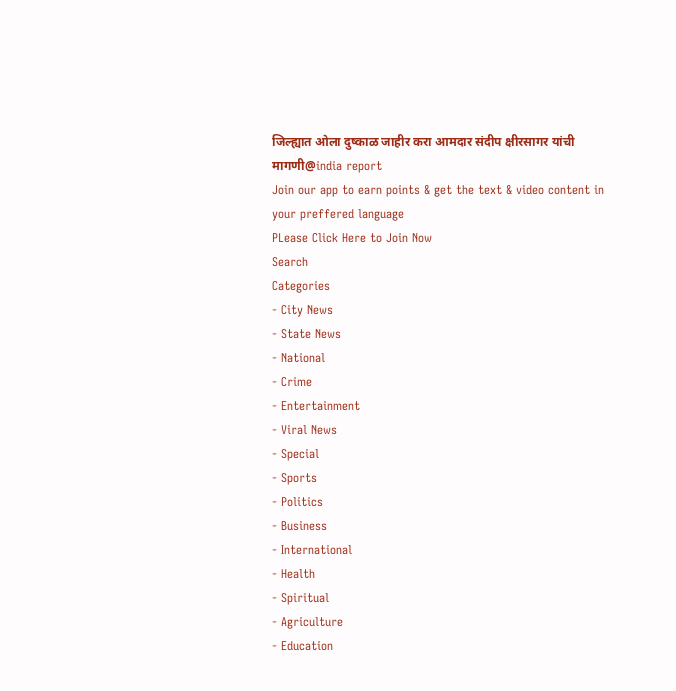जिल्ह्यात ओला दुष्काळ जाहीर करा आमदार संदीप क्षीरसागर यांची मागणी@india report
Join our app to earn points & get the text & video content in your preffered language
PLease Click Here to Join Now
Search
Categories
- City News
- State News
- National
- Crime
- Entertainment
- Viral News
- Special
- Sports
- Politics
- Business
- International
- Health
- Spiritual
- Agriculture
- Education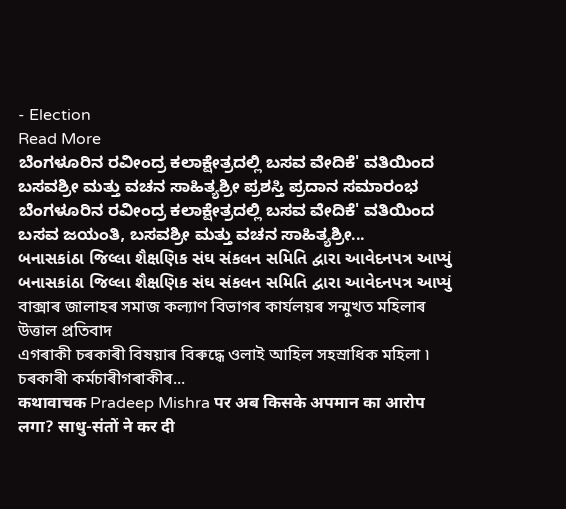- Election
Read More
ಬೆಂಗಳೂರಿನ ರವೀಂದ್ರ ಕಲಾಕ್ಷೇತ್ರದಲ್ಲಿ ಬಸವ ವೇದಿಕೆ' ವತಿಯಿಂದ ಬಸವಶ್ರೀ ಮತ್ತು ವಚನ ಸಾಹಿತ್ಯಶ್ರೀ ಪ್ರಶಸ್ತಿ ಪ್ರದಾನ ಸಮಾರಂಭ
ಬೆಂಗಳೂರಿನ ರವೀಂದ್ರ ಕಲಾಕ್ಷೇತ್ರದಲ್ಲಿ ಬಸವ ವೇದಿಕೆ' ವತಿಯಿಂದ ಬಸವ ಜಯಂತಿ, ಬಸವಶ್ರೀ ಮತ್ತು ವಚನ ಸಾಹಿತ್ಯಶ್ರೀ...
બનાસકાંઠા જિલ્લા શૈક્ષણિક સંઘ સંકલન સમિતિ દ્વારા આવેદનપત્ર આપ્યું
બનાસકાંઠા જિલ્લા શૈક્ષણિક સંઘ સંકલન સમિતિ દ્વારા આવેદનપત્ર આપ્યું
বাক্সাৰ জালাহৰ সমাজ কল্যাণ বিভাগৰ কাৰ্যলয়ৰ সন্মুখত মহিলাৰ উত্তাল প্ৰতিবাদ
এগৰাকী চৰকাৰী বিষয়াৰ বিৰুদ্ধে ওলাই আহিল সহস্ৰাধিক মহিলা ৷ চৰকাৰী কৰ্মচাৰীগৰাকীৰ...
कथावाचक Pradeep Mishra पर अब किसके अपमान का आरोप लगा? साधु-संतों ने कर दी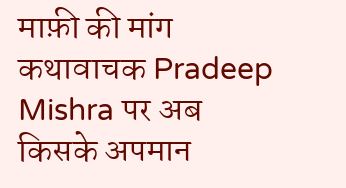माफ़ी की मांग
कथावाचक Pradeep Mishra पर अब किसके अपमान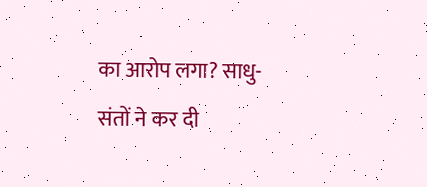का आरोप लगा? साधु-संतों ने कर दी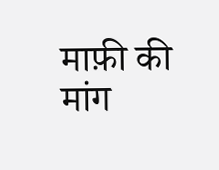माफ़ी की मांग